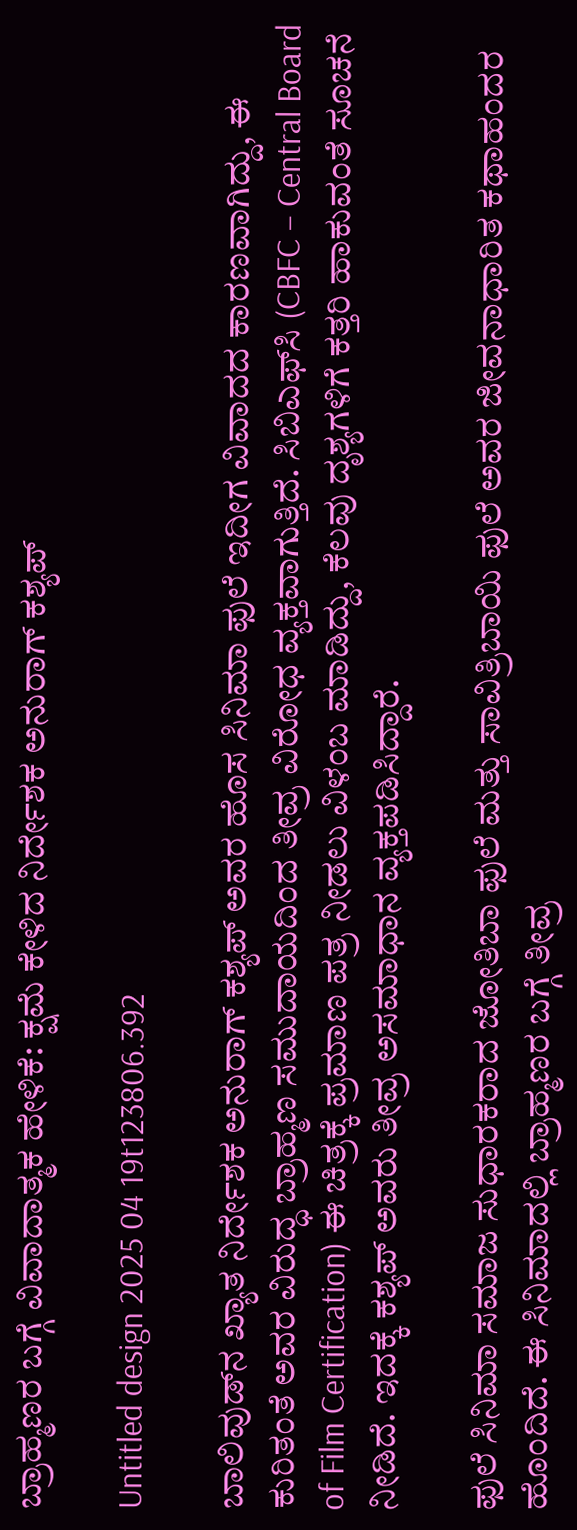ಬ್ರಾಹ್ಮಣರ ಬಗ್ಗೆ ವಿವಾದಾತ್ಮಕ ಹೇಳಿಕೆ: ಕ್ಷಮೆ ಕೇಳಿದ ನಿರ್ದೇಶಕ ಅನುರಾಗ್ ಕಶ್ಯಪ್

Untitled design 2025 04 19t123806.392

ಬಾಲಿವುಡ್‌ನ ಖ್ಯಾತ ನಿರ್ದೇಶಕ ಅನುರಾಗ್ ಕಶ್ಯಪ್ ಅವರ ಹೊಸ ಸಿನಿಮಾ ಫುಲೆ ಇದೀಗ ವಿವಾದದ ಕಾರಣವಾಗಿದ್ದು, ಈ ಕುರಿತಂತೆ ಅವರ ವಿರುದ್ಧ ಬ್ರಾಹ್ಮಣ ಸಮುದಾಯದಿಂದ ತೀವ್ರ ವಿರೋಧ ವ್ಯಕ್ತವಾಗುತ್ತಿದೆ. ಸಿಬಿಎಫ್‌ಸಿ (CBFC – Central Board of Film Certification) ಈ ಚಿತ್ರಕ್ಕೆ ಪ್ರಮಾಣ ಪತ್ರ ನೀಡಲು ವಿಳಂಬ ಮಾಡಿದ್ದು, ಕೆಲವು ದೃಶ್ಯಗಳಿಗೆ ಕತ್ತರಿ ಹಾಕುವಂತೆ ಸೂಚನೆ ನೀಡಿದೆ. ಇದಕ್ಕೆ ಕಶ್ಯಪ್ ಅವರು ತೀವ್ರ ಅಸಮಾಧಾನ ವ್ಯಕ್ತಪಡಿಸಿದ್ದಾರೆ.

ಫುಲೆ ಸಿನಿಮಾ ಸಮಾಜ ಸುಧಾರಕರಾದ ಜೋತಿಬಾ ಫುಲೆ ಮತ್ತು ಸಾವಿತ್ರಿಬಾಯಿ ಫುಲೆ ಅವರ ಜೀವನಾಧಾರಿತ ಕಥಾಹಂದರ ಹೊಂದಿದೆ. ಈ ಸಿನಿಮಾದಲ್ಲಿ ಬ್ರಾಹ್ಮಣರ ಬಗ್ಗೆ ತೀವ್ರ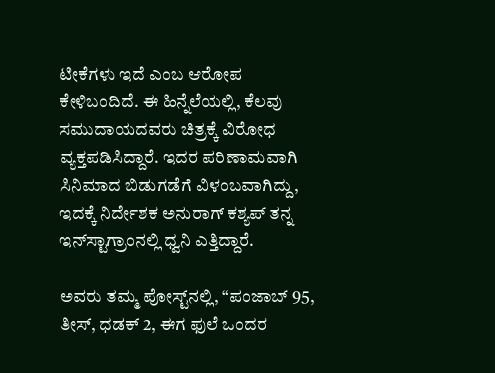ಟೀಕೆಗಳು ಇದೆ ಎಂಬ ಆರೋಪ ಕೇಳಿಬಂದಿದೆ. ಈ ಹಿನ್ನೆಲೆಯಲ್ಲಿ, ಕೆಲವು ಸಮುದಾಯದವರು ಚಿತ್ರಕ್ಕೆ ವಿರೋಧ ವ್ಯಕ್ತಪಡಿಸಿದ್ದಾರೆ. ಇದರ ಪರಿಣಾಮವಾಗಿ ಸಿನಿಮಾದ ಬಿಡುಗಡೆಗೆ ವಿಳಂಬವಾಗಿದ್ದು, ಇದಕ್ಕೆ ನಿರ್ದೇಶಕ ಅನುರಾಗ್ ಕಶ್ಯಪ್ ತನ್ನ ಇನ್‌ಸ್ಟಾಗ್ರಾಂನಲ್ಲಿ ಧ್ವನಿ ಎತ್ತಿದ್ದಾರೆ.

ಅವರು ತಮ್ಮ ಪೋಸ್ಟ್‌ನಲ್ಲಿ, “ಪಂಜಾಬ್ 95, ತೀಸ್, ಧಡಕ್ 2, ಈಗ ಫುಲೆ ಒಂದರ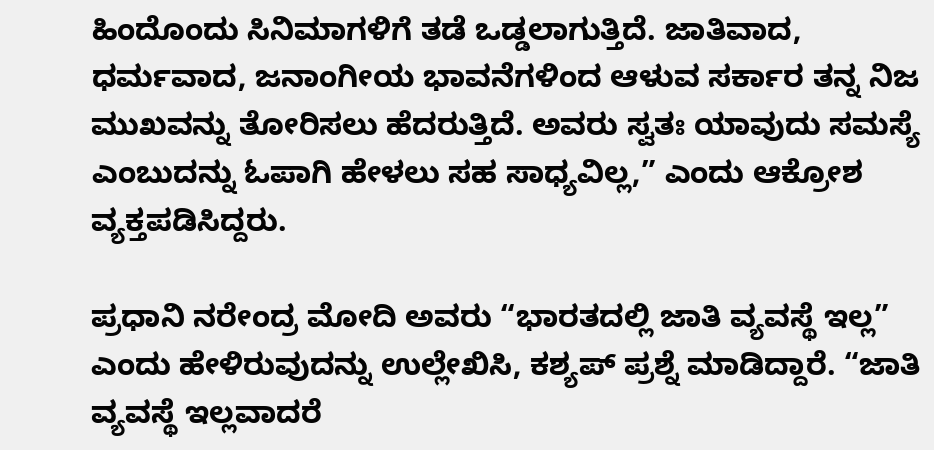ಹಿಂದೊಂದು ಸಿನಿಮಾಗಳಿಗೆ ತಡೆ ಒಡ್ಡಲಾಗುತ್ತಿದೆ. ಜಾತಿವಾದ, ಧರ್ಮವಾದ, ಜನಾಂಗೀಯ ಭಾವನೆಗಳಿಂದ ಆಳುವ ಸರ್ಕಾರ ತನ್ನ ನಿಜ ಮುಖವನ್ನು ತೋರಿಸಲು ಹೆದರುತ್ತಿದೆ. ಅವರು ಸ್ವತಃ ಯಾವುದು ಸಮಸ್ಯೆ ಎಂಬುದನ್ನು ಓಪಾಗಿ ಹೇಳಲು ಸಹ ಸಾಧ್ಯವಿಲ್ಲ,” ಎಂದು ಆಕ್ರೋಶ ವ್ಯಕ್ತಪಡಿಸಿದ್ದರು.

ಪ್ರಧಾನಿ ನರೇಂದ್ರ ಮೋದಿ ಅವರು “ಭಾರತದಲ್ಲಿ ಜಾತಿ ವ್ಯವಸ್ಥೆ ಇಲ್ಲ” ಎಂದು ಹೇಳಿರುವುದನ್ನು ಉಲ್ಲೇಖಿಸಿ, ಕಶ್ಯಪ್ ಪ್ರಶ್ನೆ ಮಾಡಿದ್ದಾರೆ. “ಜಾತಿ ವ್ಯವಸ್ಥೆ ಇಲ್ಲವಾದರೆ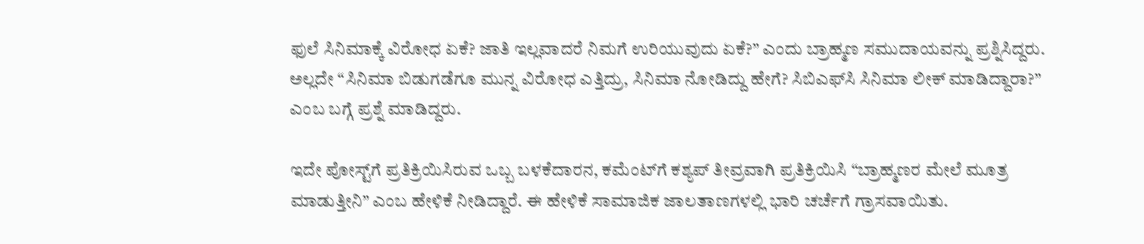ಫುಲೆ ಸಿನಿಮಾಕ್ಕೆ ವಿರೋಧ ಏಕೆ? ಜಾತಿ ಇಲ್ಲವಾದರೆ ನಿಮಗೆ ಉರಿಯುವುದು ಏಕೆ?” ಎಂದು ಬ್ರಾಹ್ಮಣ ಸಮುದಾಯವನ್ನು ಪ್ರಶ್ನಿಸಿದ್ದರು. ಅಲ್ಲದೇ “ಸಿನಿಮಾ ಬಿಡುಗಡೆಗೂ ಮುನ್ನ ವಿರೋಧ ಎತ್ತಿದ್ರು, ಸಿನಿಮಾ ನೋಡಿದ್ದು ಹೇಗೆ? ಸಿಬಿಎಫ್‌ಸಿ ಸಿನಿಮಾ ಲೀಕ್ ಮಾಡಿದ್ದಾರಾ?” ಎಂಬ ಬಗ್ಗೆ ಪ್ರಶ್ನೆ ಮಾಡಿದ್ದರು.

ಇದೇ ಪೋಸ್ಟ್‌ಗೆ ಪ್ರತಿಕ್ರಿಯಿಸಿರುವ ಒಬ್ಬ ಬಳಕೆದಾರನ, ಕಮೆಂಟ್‌ಗೆ ಕಶ್ಯಪ್ ತೀವ್ರವಾಗಿ ಪ್ರತಿಕ್ರಿಯಿಸಿ “ಬ್ರಾಹ್ಮಣರ ಮೇಲೆ ಮೂತ್ರ ಮಾಡುತ್ತೀನಿ” ಎಂಬ ಹೇಳಿಕೆ ನೀಡಿದ್ದಾರೆ. ಈ ಹೇಳಿಕೆ ಸಾಮಾಜಿಕ ಜಾಲತಾಣಗಳಲ್ಲಿ ಭಾರಿ ಚರ್ಚೆಗೆ ಗ್ರಾಸವಾಯಿತು.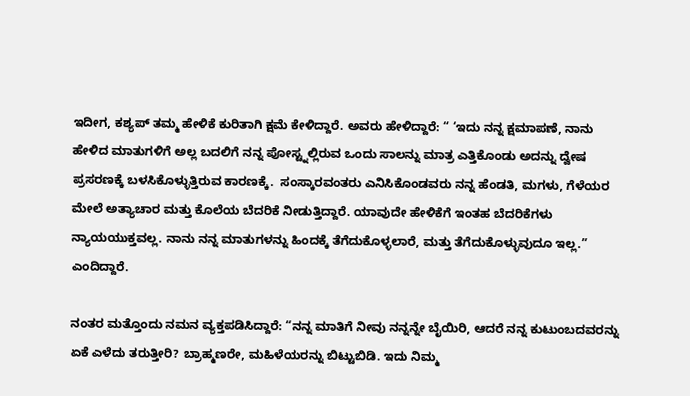ಇದೀಗ, ಕಶ್ಯಪ್ ತಮ್ಮ ಹೇಳಿಕೆ ಕುರಿತಾಗಿ ಕ್ಷಮೆ ಕೇಳಿದ್ದಾರೆ. ಅವರು ಹೇಳಿದ್ದಾರೆ: “ ‘ಇದು ನನ್ನ ಕ್ಷಮಾಪಣೆ, ನಾನು ಹೇಳಿದ ಮಾತುಗಳಿಗೆ ಅಲ್ಲ ಬದಲಿಗೆ ನನ್ನ ಪೋಸ್ಟ್ನಲ್ಲಿರುವ ಒಂದು ಸಾಲನ್ನು ಮಾತ್ರ ಎತ್ತಿಕೊಂಡು ಅದನ್ನು ದ್ವೇಷ ಪ್ರಸರಣಕ್ಕೆ ಬಳಸಿಕೊಳ್ಳುತ್ತಿರುವ ಕಾರಣಕ್ಕೆ.  ಸಂಸ್ಕಾರವಂತರು ಎನಿಸಿಕೊಂಡವರು ನನ್ನ ಹೆಂಡತಿ, ಮಗಳು, ಗೆಳೆಯರ ಮೇಲೆ ಅತ್ಯಾಚಾರ ಮತ್ತು ಕೊಲೆಯ ಬೆದರಿಕೆ ನೀಡುತ್ತಿದ್ದಾರೆ. ಯಾವುದೇ ಹೇಳಿಕೆಗೆ ಇಂತಹ ಬೆದರಿಕೆಗಳು ನ್ಯಾಯಯುಕ್ತವಲ್ಲ. ನಾನು ನನ್ನ ಮಾತುಗಳನ್ನು ಹಿಂದಕ್ಕೆ ತೆಗೆದುಕೊಳ್ಳಲಾರೆ, ಮತ್ತು ತೆಗೆದುಕೊಳ್ಳುವುದೂ ಇಲ್ಲ.” ಎಂದಿದ್ದಾರೆ.

ನಂತರ ಮತ್ತೊಂದು ನಮನ ವ್ಯಕ್ತಪಡಿಸಿದ್ದಾರೆ: “ನನ್ನ ಮಾತಿಗೆ ನೀವು ನನ್ನನ್ನೇ ಬೈಯಿರಿ, ಆದರೆ ನನ್ನ ಕುಟುಂಬದವರನ್ನು ಏಕೆ ಎಳೆದು ತರುತ್ತೀರಿ? ಬ್ರಾಹ್ಮಣರೇ, ಮಹಿಳೆಯರನ್ನು ಬಿಟ್ಟುಬಿಡಿ. ಇದು ನಿಮ್ಮ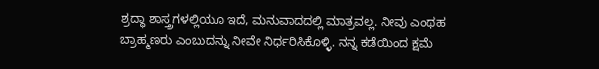ಶ್ರದ್ಧಾ ಶಾಸ್ತ್ರಗಳಲ್ಲಿಯೂ ಇದೆ, ಮನುವಾದದಲ್ಲಿ ಮಾತ್ರವಲ್ಲ. ನೀವು ಎಂಥಹ ಬ್ರಾಹ್ಮಣರು ಎಂಬುದನ್ನು ನೀವೇ ನಿರ್ಧರಿಸಿಕೊಳ್ಳಿ. ನನ್ನ ಕಡೆಯಿಂದ ಕ್ಷಮೆ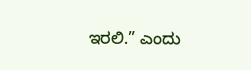ಇರಲಿ.” ಎಂದು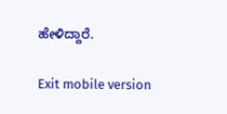ಹೇಳಿದ್ದಾರೆ.

Exit mobile version